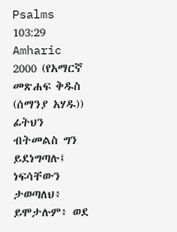Psalms 103:29
Amharic 2000 (የአማርኛ መጽሐፍ ቅዱስ (ሰማንያ አሃዱ))
ፊትህን ብትመልስ ግን ይደነግጣሉ፤ ነፍሳቸውን ታወጣለህ፥ ይሞታሉም፥ ወደ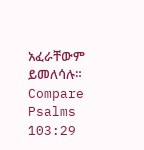አፈራቸውም ይመለሳሉ።
Compare Psalms 103:29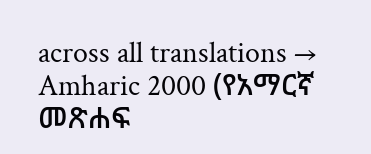across all translations →
Amharic 2000 (የአማርኛ መጽሐፍ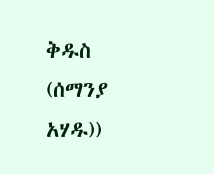ቅዱስ (ሰማንያ አሃዱ))